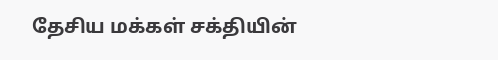தேசிய மக்கள் சக்தியின்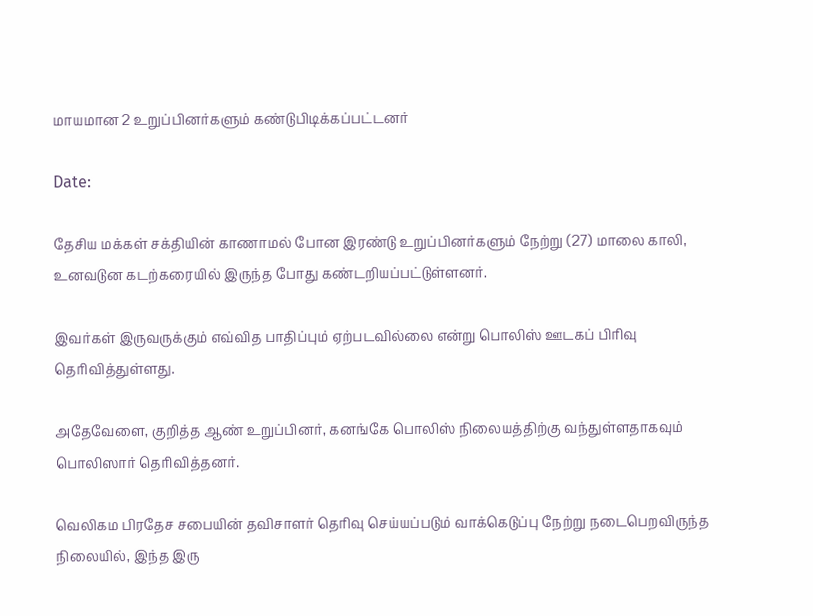மாயமான 2 உறுப்பினர்களும் கண்டுபிடிக்கப்பட்டனர்

Date:

தேசிய மக்கள் சக்தியின் காணாமல் போன இரண்டு உறுப்பினர்களும் நேற்று (27) மாலை காலி, உனவடுன கடற்கரையில் இருந்த போது கண்டறியப்பட்டுள்ளனர்.

இவர்கள் இருவருக்கும் எவ்வித பாதிப்பும் ஏற்படவில்லை என்று பொலிஸ் ஊடகப் பிரிவு தெரிவித்துள்ளது.

அதேவேளை, குறித்த ஆண் உறுப்பினர், கனங்கே பொலிஸ் நிலையத்திற்கு வந்துள்ளதாகவும் பொலிஸார் தெரிவித்தனர்.

வெலிகம பிரதேச சபையின் தவிசாளர் தெரிவு செய்யப்படும் வாக்கெடுப்பு நேற்று நடைபெறவிருந்த நிலையில், இந்த இரு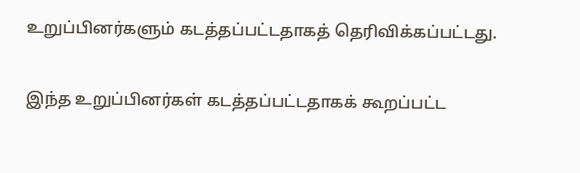உறுப்பினர்களும் கடத்தப்பட்டதாகத் தெரிவிக்கப்பட்டது.

இந்த உறுப்பினர்கள் கடத்தப்பட்டதாகக் கூறப்பட்ட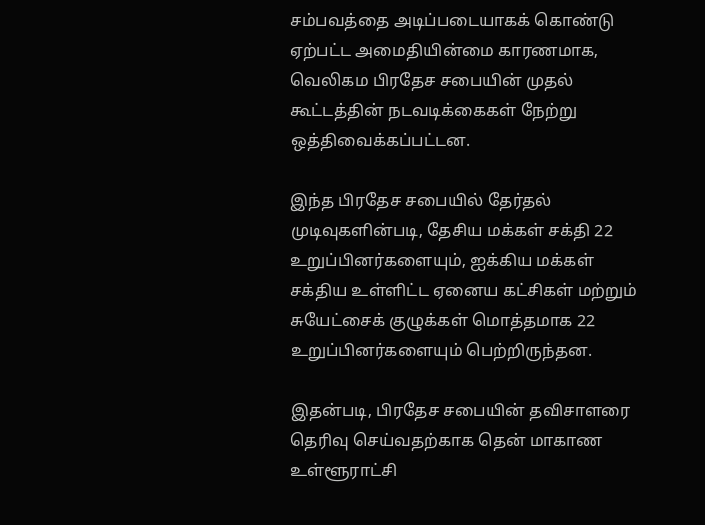சம்பவத்தை அடிப்படையாகக் கொண்டு ஏற்பட்ட அமைதியின்மை காரணமாக, வெலிகம பிரதேச சபையின் முதல் கூட்டத்தின் நடவடிக்கைகள் நேற்று ஒத்திவைக்கப்பட்டன.

இந்த பிரதேச சபையில் தேர்தல் முடிவுகளின்படி, தேசிய மக்கள் சக்தி 22 உறுப்பினர்களையும், ஐக்கிய மக்கள் சக்திய உள்ளிட்ட ஏனைய கட்சிகள் மற்றும் சுயேட்சைக் குழுக்கள் மொத்தமாக 22 உறுப்பினர்களையும் பெற்றிருந்தன.

இதன்படி, பிரதேச சபையின் தவிசாளரை தெரிவு செய்வதற்காக தென் மாகாண உள்ளூராட்சி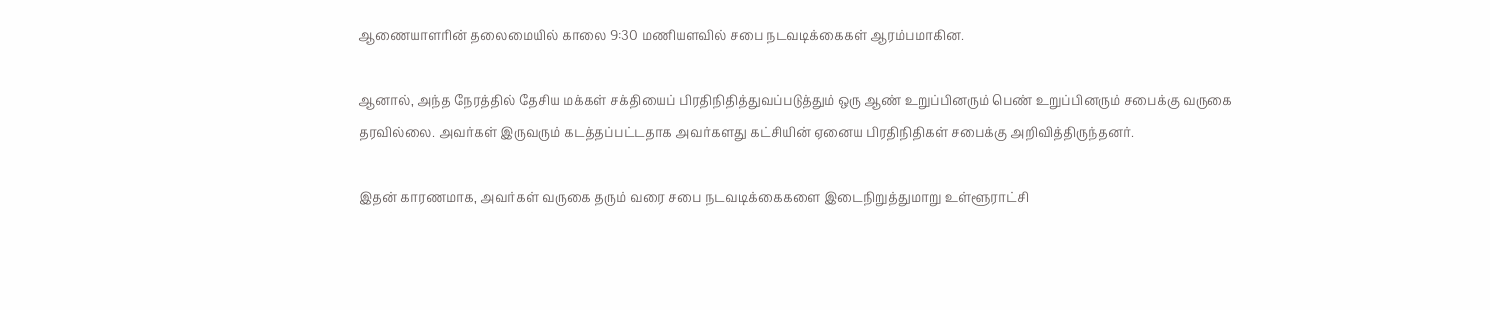ஆணையாளரின் தலைமையில் காலை 9:30 மணியளவில் சபை நடவடிக்கைகள் ஆரம்பமாகின.

ஆனால், அந்த நேரத்தில் தேசிய மக்கள் சக்தியைப் பிரதிநிதித்துவப்படுத்தும் ஒரு ஆண் உறுப்பினரும் பெண் உறுப்பினரும் சபைக்கு வருகை தரவில்லை. அவர்கள் இருவரும் கடத்தப்பட்டதாக அவர்களது கட்சியின் ஏனைய பிரதிநிதிகள் சபைக்கு அறிவித்திருந்தனர்.

இதன் காரணமாக, அவர்கள் வருகை தரும் வரை சபை நடவடிக்கைகளை இடைநிறுத்துமாறு உள்ளூராட்சி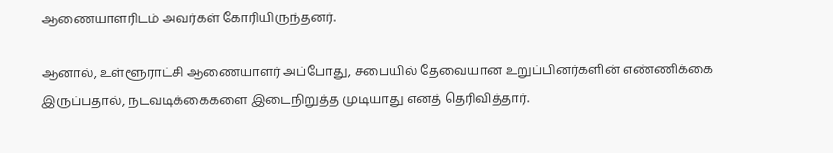ஆணையாளரிடம் அவர்கள் கோரியிருந்தனர்.

ஆனால், உள்ளூராட்சி ஆணையாளர் அப்போது, சபையில் தேவையான உறுப்பினர்களின் எண்ணிக்கை இருப்பதால், நடவடிக்கைகளை இடைநிறுத்த முடியாது எனத் தெரிவித்தார்.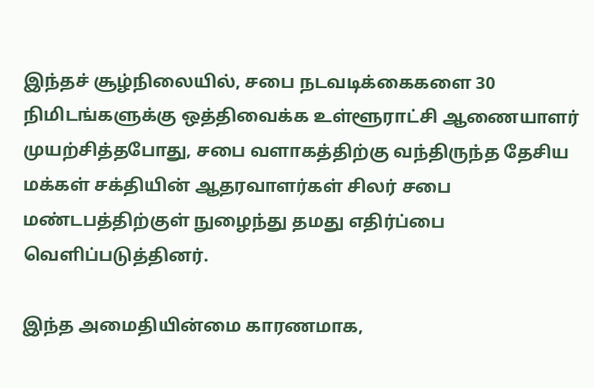இந்தச் சூழ்நிலையில், சபை நடவடிக்கைகளை 30 நிமிடங்களுக்கு ஒத்திவைக்க உள்ளூராட்சி ஆணையாளர் முயற்சித்தபோது, சபை வளாகத்திற்கு வந்திருந்த தேசிய மக்கள் சக்தியின் ஆதரவாளர்கள் சிலர் சபை மண்டபத்திற்குள் நுழைந்து தமது எதிர்ப்பை வெளிப்படுத்தினர்.

இந்த அமைதியின்மை காரணமாக,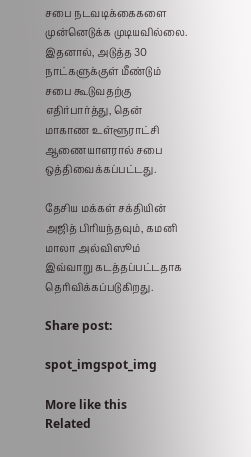சபை நடவடிக்கைகளை முன்னெடுக்க முடியவில்லை. இதனால், அடுத்த 30 நாட்களுக்குள் மீண்டும் சபை கூடுவதற்கு எதிர்பார்த்து, தென் மாகாண உள்ளூராட்சி ஆணையாளரால் சபை ஒத்திவைக்கப்பட்டது.

தேசிய மக்கள் சக்தியின் அஜித் பிரியந்தவும், கமனி மாலா அல்விஸூம் இவ்வாறு கடத்தப்பட்டதாக தெரிவிக்கப்படுகிறது.

Share post:

spot_imgspot_img

More like this
Related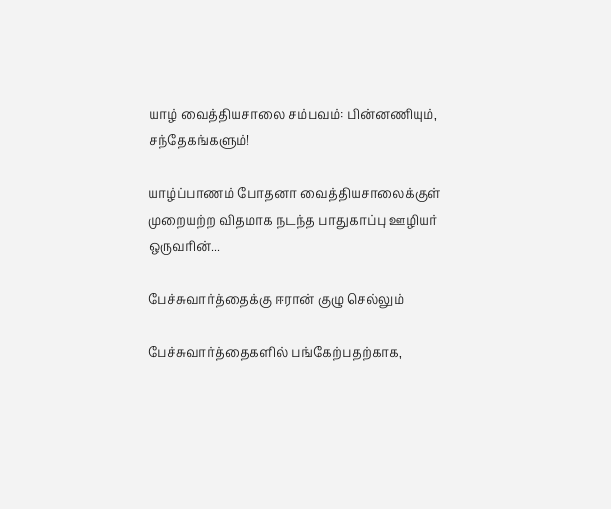யாழ் வைத்தியசாலை சம்பவம்: பின்னணியும், சந்தேகங்களும்!

யாழ்ப்பாணம் போதனா வைத்தியசாலைக்குள் முறையற்ற விதமாக நடந்த பாதுகாப்பு ஊழியர் ஒருவரின்...

பேச்சுவார்த்தைக்கு ஈரான் குழு செல்லும்

பேச்சுவார்த்தைகளில் பங்கேற்பதற்காக,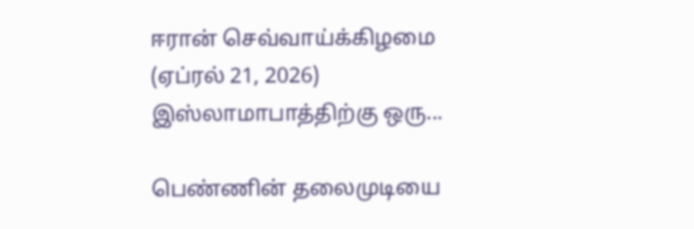ஈரான் செவ்வாய்க்கிழமை (ஏப்ரல் 21, 2026) இஸ்லாமாபாத்திற்கு ஒரு...

பெண்ணின் தலைமுடியை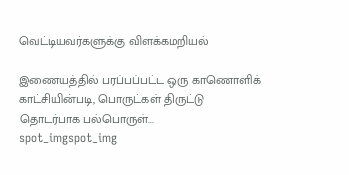வெட்டியவர்களுக்கு விளக்கமறியல்

இணையத்தில் பரப்பப்பட்ட ஒரு காணொளிக் காட்சியின்படி, பொருட்கள் திருட்டு தொடர்பாக பல்பொருள்...
spot_imgspot_img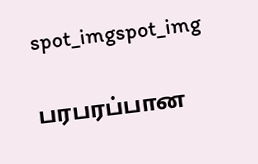spot_imgspot_img

பரபரப்பான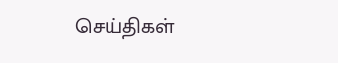செய்திகள்